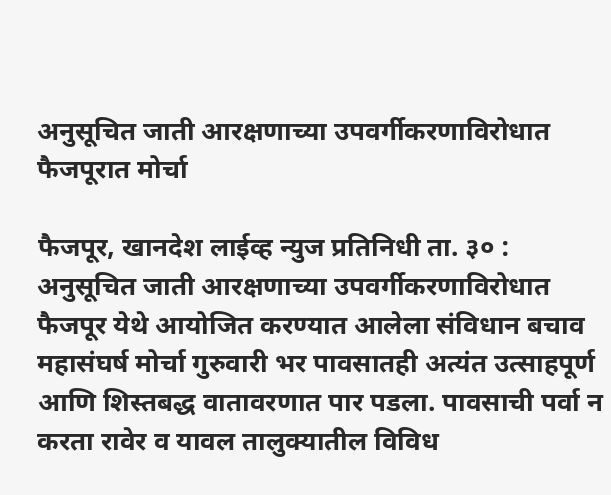अनुसूचित जाती आरक्षणाच्या उपवर्गीकरणाविरोधात फैजपूरात मोर्चा

फैजपूर, खानदेश लाईव्ह न्युज प्रतिनिधी ता. ३० : अनुसूचित जाती आरक्षणाच्या उपवर्गीकरणाविरोधात फैजपूर येथे आयोजित करण्यात आलेला संविधान बचाव महासंघर्ष मोर्चा गुरुवारी भर पावसातही अत्यंत उत्साहपूर्ण आणि शिस्तबद्ध वातावरणात पार पडला. पावसाची पर्वा न करता रावेर व यावल तालुक्यातील विविध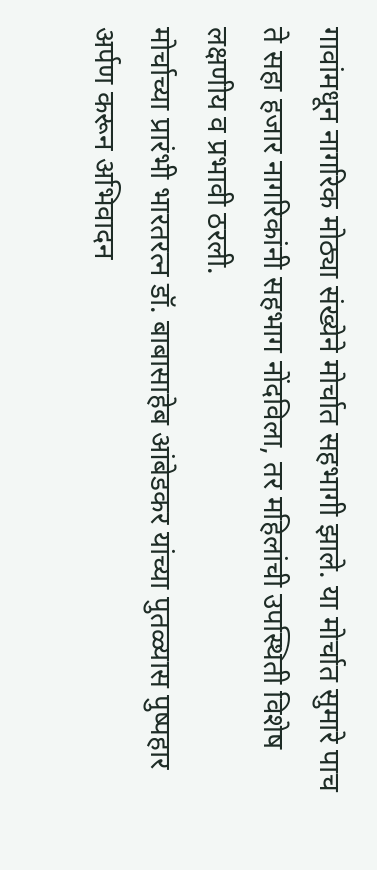गावांमधून नागरिक मोठ्या संख्येने मोर्चात सहभागी झाले. या मोर्चात सुमारे पाच ते सहा हजार नागरिकांनी सहभाग नोंदविला, तर महिलांची उपस्थिती विशेष लक्षणीय व प्रभावी ठरली.
मोर्चाच्या प्रारंभी भारतरत्न डॉ. बाबासाहेब आंबेडकर यांच्या पुतळ्यास पुष्पहार अर्पण करून अभिवादन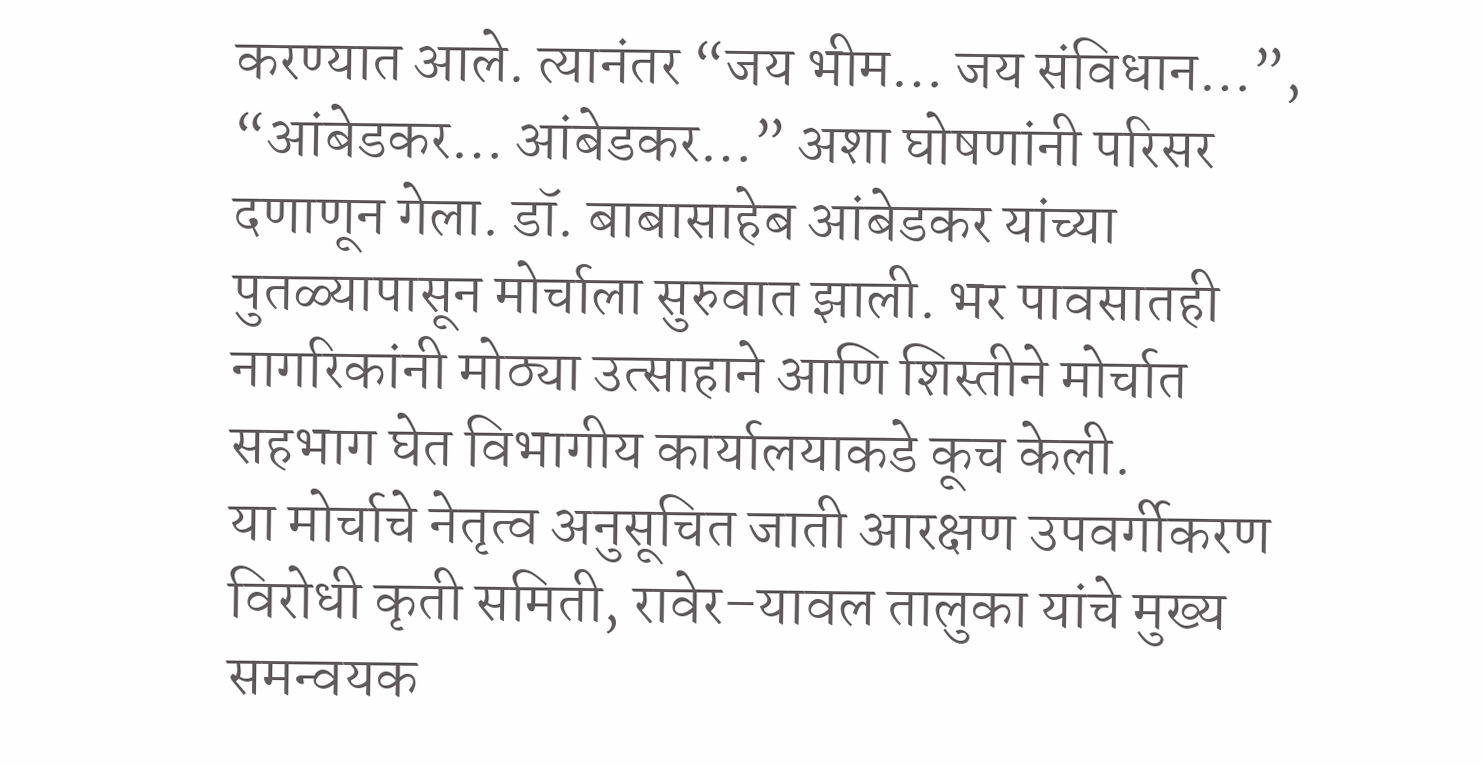करण्यात आले. त्यानंतर “जय भीम… जय संविधान…”, “आंबेडकर… आंबेडकर…” अशा घोषणांनी परिसर दणाणून गेला. डॉ. बाबासाहेब आंबेडकर यांच्या पुतळ्यापासून मोर्चाला सुरुवात झाली. भर पावसातही नागरिकांनी मोठ्या उत्साहाने आणि शिस्तीने मोर्चात सहभाग घेत विभागीय कार्यालयाकडे कूच केली.
या मोर्चाचे नेतृत्व अनुसूचित जाती आरक्षण उपवर्गीकरण विरोधी कृती समिती, रावेर–यावल तालुका यांचे मुख्य समन्वयक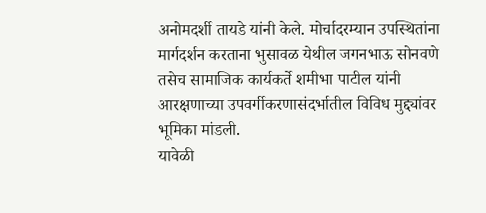अनोमदर्शी तायडे यांनी केले. मोर्चादरम्यान उपस्थितांना मार्गदर्शन करताना भुसावळ येथील जगनभाऊ सोनवणे तसेच सामाजिक कार्यकर्ते शमीभा पाटील यांनी आरक्षणाच्या उपवर्गीकरणासंदर्भातील विविध मुद्द्यांवर भूमिका मांडली.
यावेळी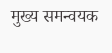मुख्य समन्वयक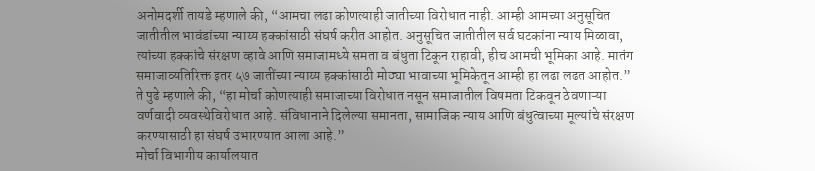अनोमदर्शी तायडे म्हणाले की, “आमचा लढा कोणत्याही जातीच्या विरोधात नाही. आम्ही आमच्या अनुसूचित जातीतील भावंडांच्या न्याय्य हक्कांसाठी संघर्ष करीत आहोत. अनुसूचित जातीतील सर्व घटकांना न्याय मिळावा, त्यांच्या हक्कांचे संरक्षण व्हावे आणि समाजामध्ये समता व बंधुता टिकून राहावी, हीच आमची भूमिका आहे. मातंग समाजाव्यतिरिक्त इतर ५७ जातींच्या न्याय्य हक्कांसाठी मोठ्या भावाच्या भूमिकेतून आम्ही हा लढा लढत आहोत.”
ते पुढे म्हणाले की, “हा मोर्चा कोणत्याही समाजाच्या विरोधात नसून समाजातील विषमता टिकवून ठेवणाऱ्या वर्णवादी व्यवस्थेविरोधात आहे. संविधानाने दिलेल्या समानता, सामाजिक न्याय आणि बंधुत्वाच्या मूल्यांचे संरक्षण करण्यासाठी हा संघर्ष उभारण्यात आला आहे.”
मोर्चा विभागीय कार्यालयात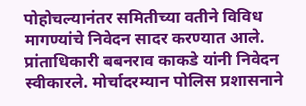पोहोचल्यानंतर समितीच्या वतीने विविध मागण्यांचे निवेदन सादर करण्यात आले. प्रांताधिकारी बबनराव काकडे यांनी निवेदन स्वीकारले. मोर्चादरम्यान पोलिस प्रशासनाने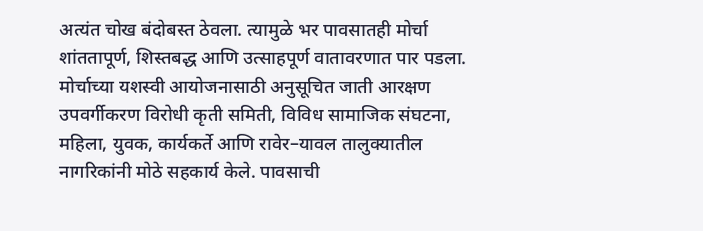अत्यंत चोख बंदोबस्त ठेवला. त्यामुळे भर पावसातही मोर्चा शांततापूर्ण, शिस्तबद्ध आणि उत्साहपूर्ण वातावरणात पार पडला.
मोर्चाच्या यशस्वी आयोजनासाठी अनुसूचित जाती आरक्षण उपवर्गीकरण विरोधी कृती समिती, विविध सामाजिक संघटना, महिला, युवक, कार्यकर्ते आणि रावेर–यावल तालुक्यातील नागरिकांनी मोठे सहकार्य केले. पावसाची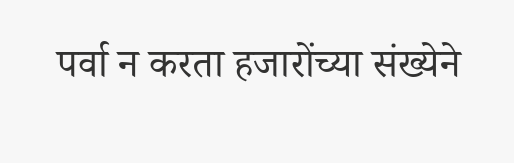पर्वा न करता हजारोंच्या संख्येने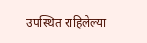उपस्थित राहिलेल्या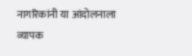नागरिकांनी या आंदोलनाला व्यापक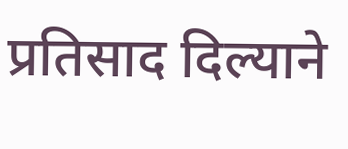प्रतिसाद दिल्याने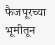फैजपूरच्या भूमीतून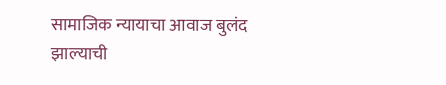सामाजिक न्यायाचा आवाज बुलंद झाल्याची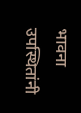भावना उपस्थितांनी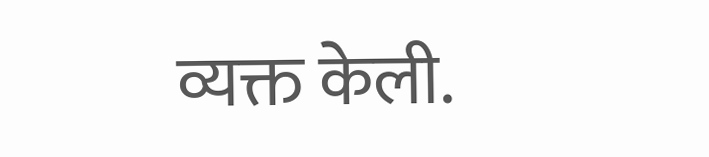व्यक्त केली.